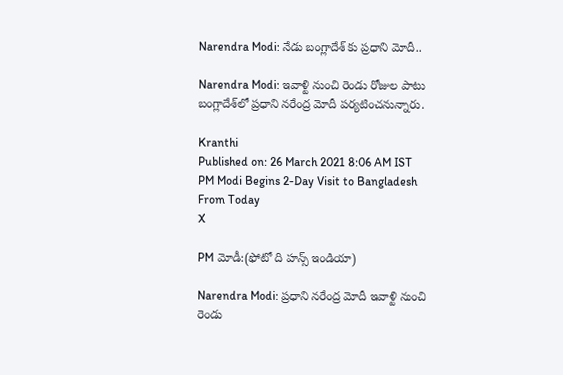Narendra Modi: నేడు బంగ్లాదేశ్ కు ప్రధాని మోదీ..

Narendra Modi: ఇవాళ్టి నుంచి రెండు రోజుల పాటు బంగ్లాదేశ్‌లో ప్రధాని నరేంద్ర మోదీ పర్యటించనున్నారు.

Kranthi
Published on: 26 March 2021 8:06 AM IST
PM Modi Begins 2-Day Visit to Bangladesh From Today
X

PM మోడీ:(ఫోటో ది హన్స్ ఇండియా)

Narendra Modi: ప్రధాని నరేంద్ర మోదీ ఇవాళ్టి నుంచి రెండు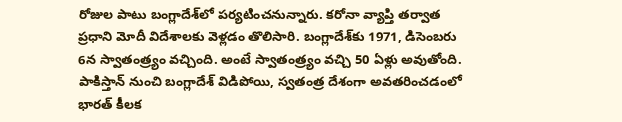రోజుల పాటు బంగ్లాదేశ్‌లో పర్యటించనున్నారు. కరోనా వ్యాప్తి తర్వాత ప్రధాని మోదీ విదేశాలకు వెళ్లడం తొలిసారి. బంగ్లాదేశ్‌కు 1971, డిసెంబరు 6న స్వాతంత్ర్యం వచ్చింది. అంటే స్వాతంత్ర్యం వచ్చి 50 ఏళ్లు అవుతోంది. పాకిస్తాన్ నుంచి బంగ్లాదేశ్ విడిపోయి, స్వతంత్ర దేశంగా అవతరించడంలో భారత్ కీలక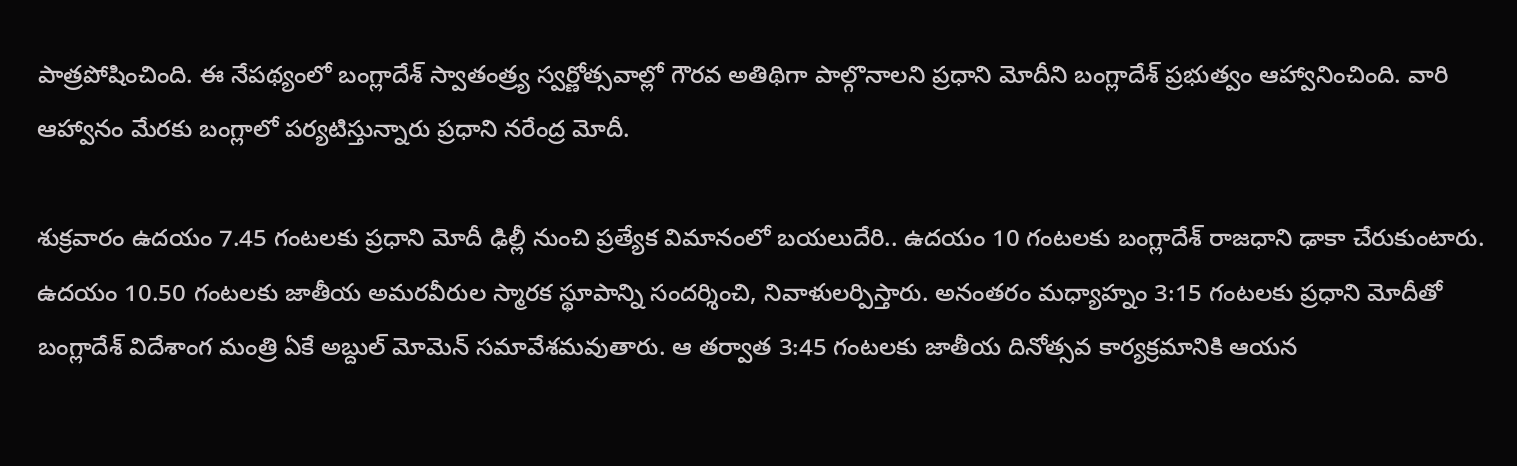పాత్రపోషించింది. ఈ నేపథ్యంలో బంగ్లాదేశ్ స్వాతంత్ర్య స్వర్ణోత్సవాల్లో గౌరవ అతిథిగా పాల్గొనాలని ప్రధాని మోదీని బంగ్లాదేశ్ ప్రభుత్వం ఆహ్వానించింది. వారి ఆహ్వానం మేరకు బంగ్లాలో పర్యటిస్తున్నారు ప్రధాని నరేంద్ర మోదీ.

శుక్రవారం ఉదయం 7.45 గంటలకు ప్రధాని మోదీ ఢిల్లీ నుంచి ప్రత్యేక విమానంలో బయలుదేరి.. ఉదయం 10 గంటలకు బంగ్లాదేశ్ రాజధాని ఢాకా చేరుకుంటారు. ఉదయం 10.50 గంటలకు జాతీయ అమరవీరుల స్మారక స్థూపాన్ని సందర్శించి, నివాళులర్పిస్తారు. అనంతరం మధ్యాహ్నం 3:15 గంటలకు ప్రధాని మోదీతో బంగ్లాదేశ్ విదేశాంగ మంత్రి ఏకే అబ్దుల్ మోమెన్ సమావేశమవుతారు. ఆ తర్వాత 3:45 గంటలకు జాతీయ దినోత్సవ కార్యక్రమానికి ఆయన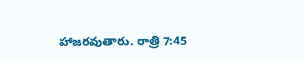హాజరవుతారు. రాత్రి 7:45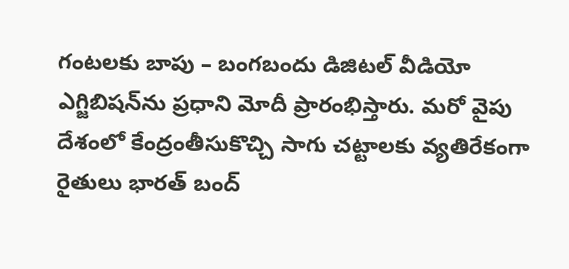గంటలకు బాపు – బంగబందు డిజిటల్ వీడియో ఎగ్జిబిషన్‌ను ప్రధాని మోదీ ప్రారంభిస్తారు. మరో వైపు దేశంలో కేంద్రంతీసుకొచ్చి సాగు చట్టాలకు వ్యతిరేకంగా రైతులు భారత్ బంద్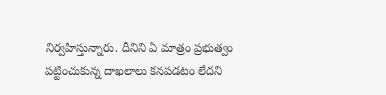నిర్వహిస్తున్నారు. దీనిని ఏ మాత్రం ప్రభుత్వం పట్టించుకున్న దాఖలాలు కనపడటం లేదని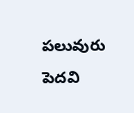పలువురు పెదవి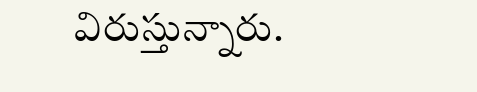విరుస్తున్నారు.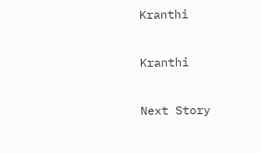Kranthi

Kranthi

Next Story